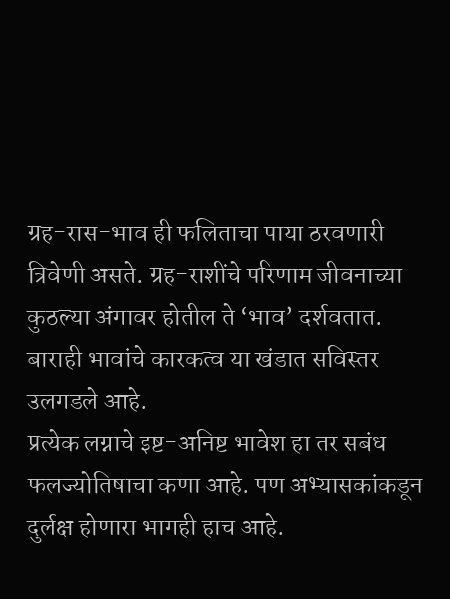ग्रह-रास-भाव ही फलिताचा पाया ठरवणारी त्रिवेणी असते. ग्रह-राशींचे परिणाम जीवनाच्या कुठल्या अंगावर होतील ते ‘भाव’ दर्शवतात. बाराही भावांचे कारकत्व या खंडात सविस्तर उलगडले आहे.
प्रत्येक लग्नाचे इष्ट-अनिष्ट भावेश हा तर सबंध फलज्योतिषाचा कणा आहे. पण अभ्यासकांकडून दुर्लक्ष होणारा भागही हाच आहे.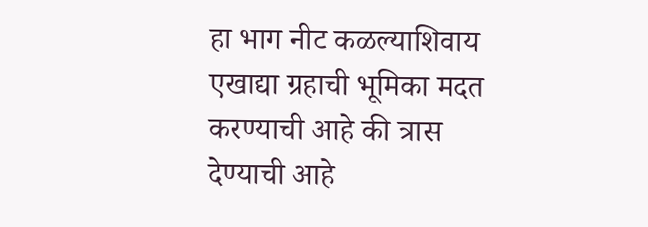हा भाग नीट कळल्याशिवाय एखाद्या ग्रहाची भूमिका मदत करण्याची आहे की त्रास देण्याची आहे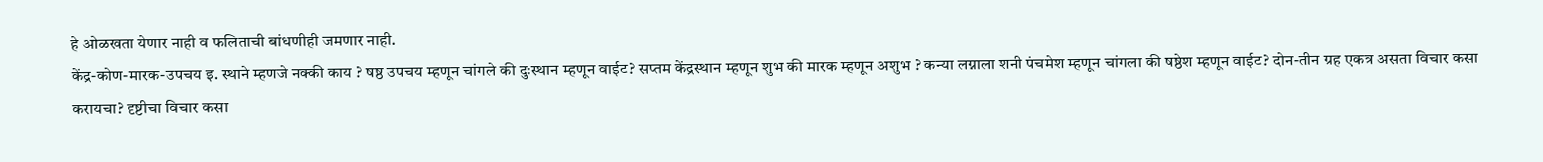हे ओळखता येणार नाही व फलिताची बांधणीही जमणार नाही.
केंद्र-कोण-मारक-उपचय इ. स्थाने म्हणजे नक्की काय ? षष्ठ उपचय म्हणून चांगले की दुःस्थान म्हणून वाईट? सप्तम केंद्रस्थान म्हणून शुभ की मारक म्हणून अशुभ ? कन्या लग्नाला शनी पंचमेश म्हणून चांगला की षष्ठेश म्हणून वाईट? दोन-तीन ग्रह एकत्र असता विचार कसा करायचा? दृष्टीचा विचार कसा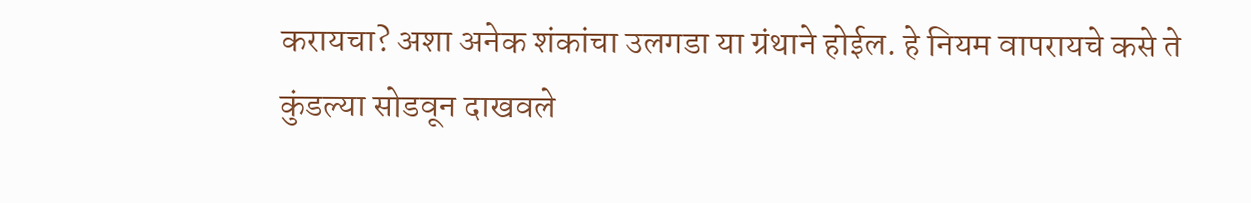करायचा? अशा अनेक शंकांचा उलगडा या ग्रंथाने होईल. हे नियम वापरायचे कसे ते कुंडल्या सोडवून दाखवले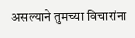असल्याने तुमच्या विचारांना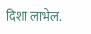दिशा लाभेल.